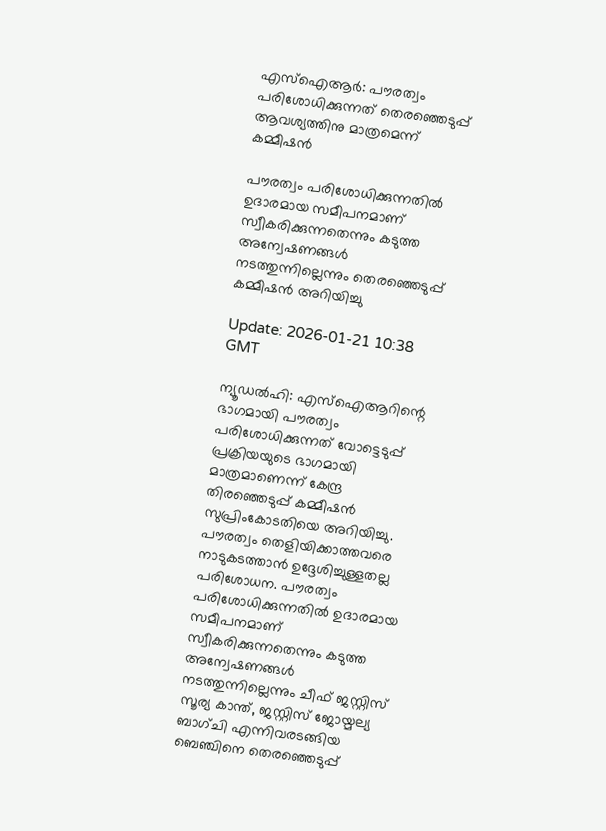എസ്‌ഐആര്‍: പൗരത്വം പരിശോധിക്കുന്നത് തെരഞ്ഞെടുപ്പ് ആവശ്യത്തിനു മാത്രമെന്ന് കമ്മീഷന്‍

പൗരത്വം പരിശോധിക്കുന്നതില്‍ ഉദാരമായ സമീപനമാണ് സ്വീകരിക്കുന്നതെന്നും കടുത്ത അന്വേഷണങ്ങള്‍ നടത്തുന്നില്ലെന്നും തെരഞ്ഞെടുപ്പ് കമ്മീഷന്‍ അറിയിച്ചു

Update: 2026-01-21 10:38 GMT

ന്യൂഡല്‍ഹി: എസ്‌ഐആറിന്റെ ഭാഗമായി പൗരത്വം പരിശോധിക്കുന്നത് വോട്ടെടുപ്പ് പ്രക്രിയയുടെ ഭാഗമായി മാത്രമാണെന്ന് കേന്ദ്ര തിരഞ്ഞെടുപ്പ് കമ്മീഷന്‍ സുപ്രിംകോടതിയെ അറിയിച്ചു. പൗരത്വം തെളിയിക്കാത്തവരെ നാടുകടത്താന്‍ ഉദ്ദേശിച്ചുള്ളതല്ല പരിശോധന. പൗരത്വം പരിശോധിക്കുന്നതില്‍ ഉദാരമായ സമീപനമാണ് സ്വീകരിക്കുന്നതെന്നും കടുത്ത അന്വേഷണങ്ങള്‍ നടത്തുന്നില്ലെന്നും ചീഫ് ജസ്റ്റിസ് സൂര്യ കാന്ത്, ജസ്റ്റിസ് ജോയ്മല്യ ബാഗ്ചി എന്നിവരടങ്ങിയ ബെഞ്ചിനെ തെരഞ്ഞെടുപ്പ്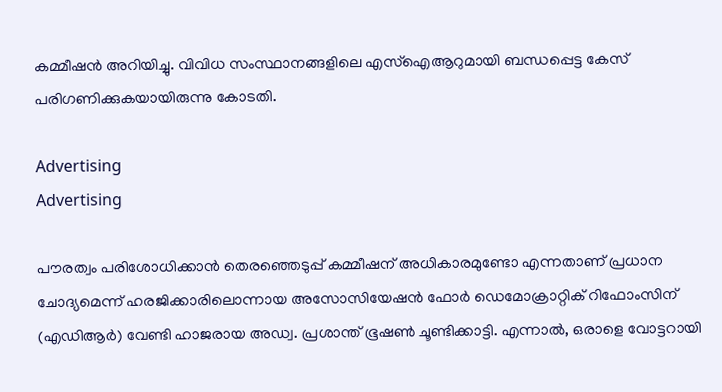കമ്മീഷന്‍ അറിയിച്ചു. വിവിധ സംസ്ഥാനങ്ങളിലെ എസ്ഐആറുമായി ബന്ധപ്പെട്ട കേസ് പരിഗണിക്കുകയായിരുന്നു കോടതി.

Advertising
Advertising

പൗരത്വം പരിശോധിക്കാന്‍ തെരഞ്ഞെടുപ്പ് കമ്മീഷന് അധികാരമുണ്ടോ എന്നതാണ് പ്രധാന ചോദ്യമെന്ന് ഹരജിക്കാരിലൊന്നായ അസോസിയേഷന്‍ ഫോര്‍ ഡെമോക്രാറ്റിക് റിഫോംസിന് (എഡിആര്‍) വേണ്ടി ഹാജരായ അഡ്വ. പ്രശാന്ത് ഭൂഷണ്‍ ചൂണ്ടിക്കാട്ടി. എന്നാല്‍, ഒരാളെ വോട്ടറായി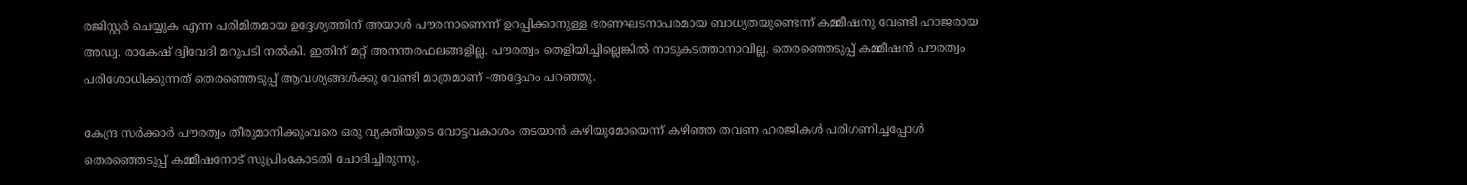രജിസ്റ്റര്‍ ചെയ്യുക എന്ന പരിമിതമായ ഉദ്ദേശ്യത്തിന് അയാള്‍ പൗരനാണെന്ന് ഉറപ്പിക്കാനുള്ള ഭരണഘടനാപരമായ ബാധ്യതയുണ്ടെന്ന് കമ്മീഷനു വേണ്ടി ഹാജരായ അഡ്വ. രാകേഷ് ദ്വിവേദി മറുപടി നല്‍കി. ഇതിന് മറ്റ് അനന്തരഫലങ്ങളില്ല. പൗരത്വം തെളിയിച്ചില്ലെങ്കില്‍ നാടുകടത്താനാവില്ല. തെരഞ്ഞെടുപ്പ് കമ്മീഷന്‍ പൗരത്വം പരിശോധിക്കുന്നത് തെരഞ്ഞെടുപ്പ് ആവശ്യങ്ങള്‍ക്കു വേണ്ടി മാത്രമാണ് -അദ്ദേഹം പറഞ്ഞു.

കേന്ദ്ര സര്‍ക്കാര്‍ പൗരത്വം തീരുമാനിക്കുംവരെ ഒരു വ്യക്തിയുടെ വോട്ടവകാശം തടയാന്‍ കഴിയുമോയെന്ന് കഴിഞ്ഞ തവണ ഹരജികള്‍ പരിഗണിച്ചപ്പോള്‍ തെരഞ്ഞെടുപ്പ് കമ്മീഷനോട് സുപ്രിംകോടതി ചോദിച്ചിരുന്നു.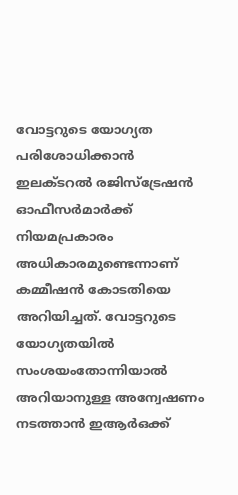വോട്ടറുടെ യോഗ്യത പരിശോധിക്കാന്‍ ഇലക്ടറല്‍ രജിസ്ട്രേഷന്‍ ഓഫീസര്‍മാര്‍ക്ക് നിയമപ്രകാരം അധികാരമുണ്ടെന്നാണ് കമ്മീഷന്‍ കോടതിയെ അറിയിച്ചത്. വോട്ടറുടെ യോഗ്യതയില്‍ സംശയംതോന്നിയാല്‍ അറിയാനുള്ള അന്വേഷണം നടത്താന്‍ ഇആര്‍ഒക്ക്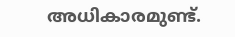അധികാരമുണ്ട്.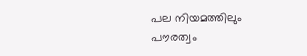പല നിയമത്തിലും പൗരത്വം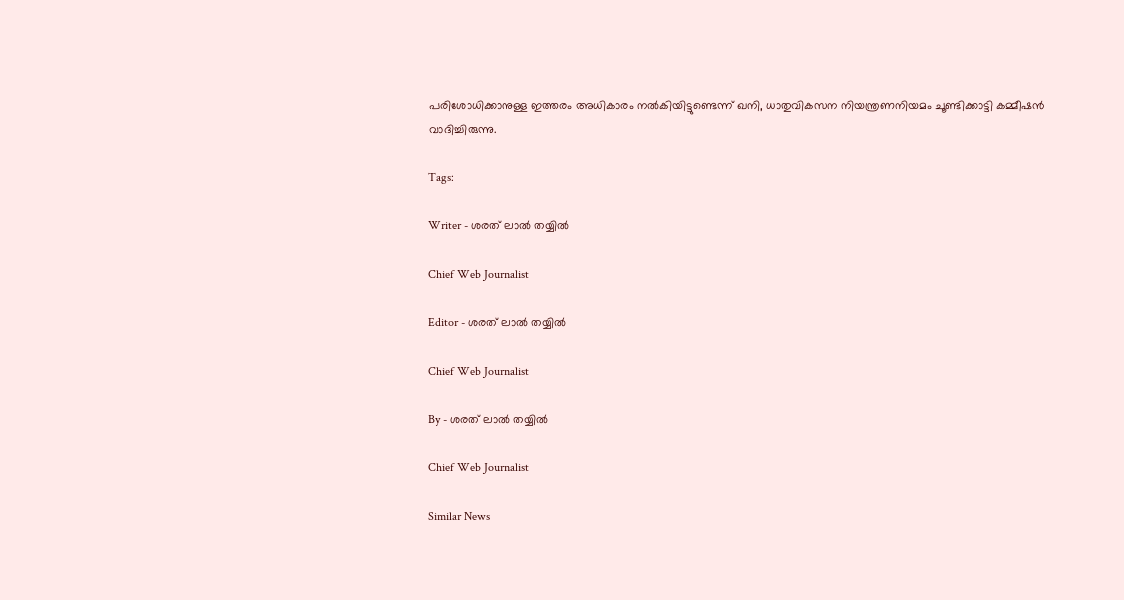പരിശോധിക്കാനുള്ള ഇത്തരം അധികാരം നല്‍കിയിട്ടുണ്ടെന്ന് ഖനി, ധാതുവികസന നിയന്ത്രണനിയമം ചൂണ്ടിക്കാട്ടി കമ്മീഷന്‍ വാദിച്ചിരുന്നു.

Tags:

Writer - ശരത് ലാൽ തയ്യിൽ

Chief Web Journalist

Editor - ശരത് ലാൽ തയ്യിൽ

Chief Web Journalist

By - ശരത് ലാൽ തയ്യിൽ

Chief Web Journalist

Similar News